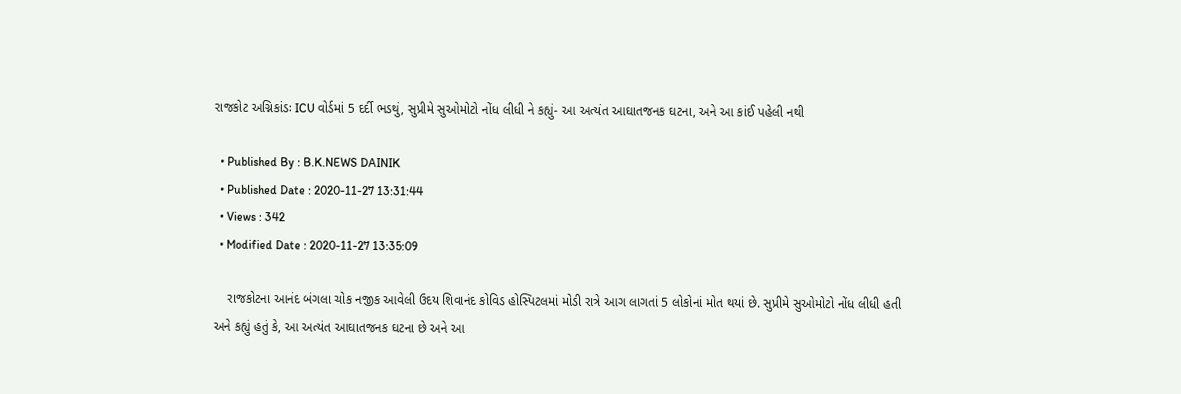રાજકોટ અગ્નિકાંડઃ ICU વોર્ડમાં 5 દર્દી ભડથું, સુપ્રીમે સુઓમોટો નોંધ લીધી ને કહ્યું- આ અત્યંત આઘાતજનક ઘટના, અને આ કાંઈ પહેલી નથી

  • Published By : B.K.NEWS DAINIK
  • Published Date : 2020-11-27 13:31:44
  • Views : 342
  • Modified Date : 2020-11-27 13:35:09

    રાજકોટના આનંદ બંગલા ચોક નજીક આવેલી ઉદય શિવાનંદ કોવિડ હોસ્પિટલમાં મોડી રાત્રે આગ લાગતાં 5 લોકોનાં મોત થયાં છે. સુપ્રીમે સુઓમોટો નોંધ લીધી હતી અને કહ્યું હતું કે, આ અત્યંત આઘાતજનક ઘટના છે અને આ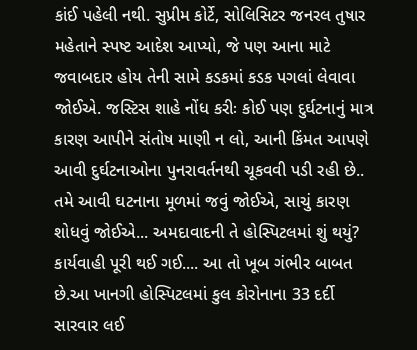કાંઈ પહેલી નથી. સુપ્રીમ કોર્ટે, સોલિસિટર જનરલ તુષાર મહેતાને સ્પષ્ટ આદેશ આપ્યો, જે પણ આના માટે જવાબદાર હોય તેની સામે કડકમાં કડક પગલાં લેવાવા જોઈએ. જસ્ટિસ શાહે નોંધ કરીઃ કોઈ પણ દુર્ઘટનાનું માત્ર કારણ આપીને સંતોષ માણી ન લો, આની કિંમત આપણે આવી દુર્ઘટનાઓના પુનરાવર્તનથી ચૂકવવી પડી રહી છે.. તમે આવી ઘટનાના મૂળમાં જવું જોઈએ, સાચું કારણ શોધવું જોઈએ... અમદાવાદની તે હોસ્પિટલમાં શું થયું? કાર્યવાહી પૂરી થઈ ગઈ.... આ તો ખૂબ ગંભીર બાબત છે.આ ખાનગી હોસ્પિટલમાં કુલ કોરોનાના 33 દર્દી સારવાર લઈ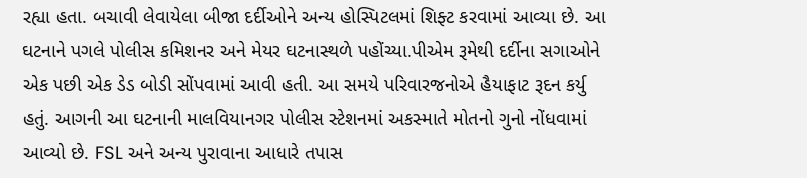રહ્યા હતા. બચાવી લેવાયેલા બીજા દર્દીઓને અન્ય હોસ્પિટલમાં શિફ્ટ કરવામાં આવ્યા છે. આ ઘટનાને પગલે પોલીસ કમિશનર અને મેયર ઘટનાસ્થળે પહોંચ્યા.પીએમ રૂમેથી દર્દીના સગાઓને એક પછી એક ડેડ બોડી સોંપવામાં આવી હતી. આ સમયે પરિવારજનોએ હૈયાફાટ રૂદન કર્યુ હતું. આગની આ ઘટનાની માલવિયાનગર પોલીસ સ્ટેશનમાં અકસ્માતે મોતનો ગુનો નોંધવામાં આવ્યો છે. FSL અને અન્ય પુરાવાના આધારે તપાસ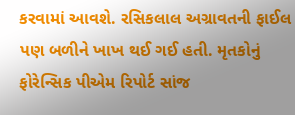કરવામાં આવશે. રસિકલાલ અગ્રાવતની ફાઈલ પણ બળીને ખાખ થઈ ગઈ હતી. મૃતકોનું ફોરેન્સિક પીએમ રિપોર્ટ સાંજ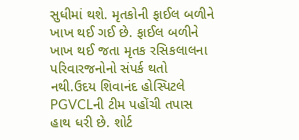સુધીમાં થશે. મૃતકોની ફાઈલ બળીને ખાખ થઈ ગઈ છે. ફાઈલ બળીને ખાખ થઈ જતા મૃતક રસિકલાલના પરિવારજનોનો સંપર્ક થતો નથી.ઉદય શિવાનંદ હોસ્પિટલે PGVCLની ટીમ પહોંચી તપાસ હાથ ધરી છે. શોર્ટ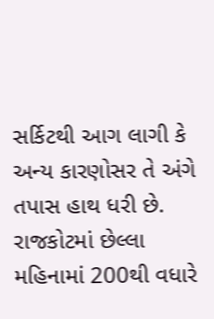સર્કિટથી આગ લાગી કે અન્ય કારણોસર તે અંગે તપાસ હાથ ધરી છે. રાજકોટમાં છેલ્લા મહિનામાં 200થી વધારે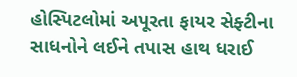હોસ્પિટલોમાં અપૂરતા ફાયર સેફ્ટીના સાધનોને લઈને તપાસ હાથ ધરાઈ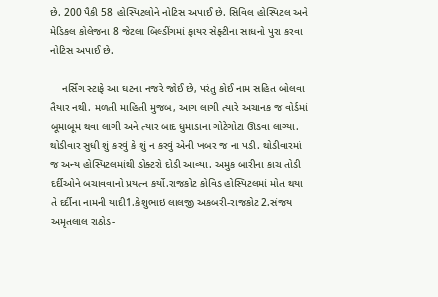છે. 200 પૈકી 58 હોસ્પિટલોને નોટિસ અપાઈ છે. સિવિલ હોસ્પિટલ અને મેડિકલ કોલેજના 8 જેટલા બિલ્ડીંગમાં ફાયર સેફ્ટીના સાધનો પુરા કરવા નોટિસ અપાઈ છે.

    નર્સિંગ સ્ટાફે આ ઘટના નજરે જોઈ છે, પરંતુ કોઈ નામ સહિત બોલવા તૈયાર નથી. મળતી માહિતી મુજબ, આગ લાગી ત્યારે અચાનક જ વોર્ડમાં બૂમાબૂમ થવા લાગી અને ત્યાર બાદ ધુમાડાના ગોટેગોટા ઊડવા લાગ્યા. થોડીવાર સુધી શું કરવું કે શું ન કરવું એની ખબર જ ના પડી. થોડીવારમાં જ અન્ય હોસ્પિટલમાંથી ડોક્ટરો દોડી આવ્યા. અમુક બારીના કાચ તોડી દર્દીઓને બચાવવાનો પ્રયત્ન કર્યો.રાજકોટ કોવિડ હોસ્પિટલમાં મોત થયા તે દર્દીના નામની યાદી1.કેશુભાઇ લાલજી અકબરી-રાજકોટ 2.સંજય અમૃતલાલ રાઠોડ-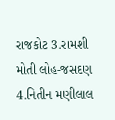રાજકોટ 3.રામશી મોતી લોહ-જસદણ 4.નિતીન મણીલાલ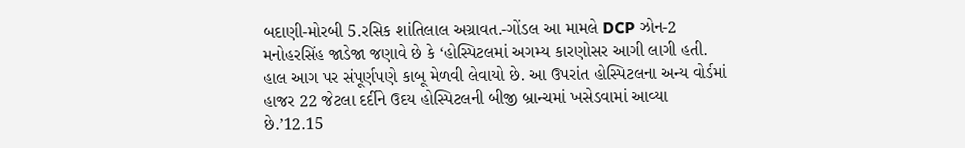બદાણી-મોરબી 5.રસિક શાંતિલાલ અગ્રાવત.-ગોંડલ આ મામલે DCP ઝોન-2 મનોહરસિંહ જાડેજા જણાવે છે કે ‘હોસ્પિટલમાં અગમ્ય કારણોસર આગી લાગી હતી. હાલ આગ પર સંપૂર્ણપણે કાબૂ મેળવી લેવાયો છે. આ ઉપરાંત હોસ્પિટલના અન્ય વોર્ડમાં હાજર 22 જેટલા દર્દીને ઉદય હોસ્પિટલની બીજી બ્રાન્ચમાં ખસેડવામાં આવ્યા છે.’12.15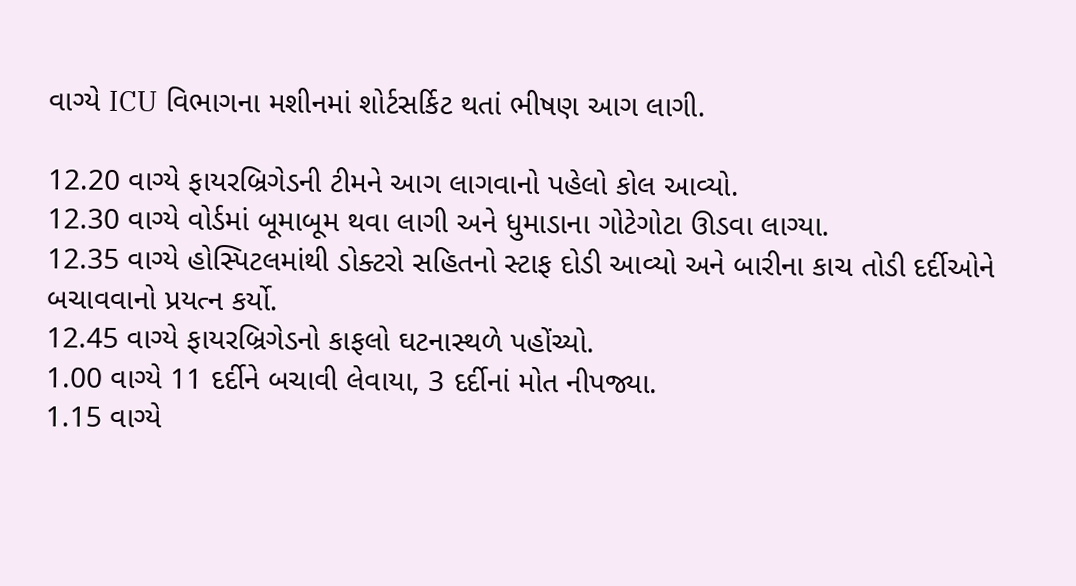વાગ્યે ICU વિભાગના મશીનમાં શોર્ટસર્કિટ થતાં ભીષણ આગ લાગી.

12.20 વાગ્યે ફાયરબ્રિગેડની ટીમને આગ લાગવાનો પહેલો કોલ આવ્યો.
12.30 વાગ્યે વોર્ડમાં બૂમાબૂમ થવા લાગી અને ધુમાડાના ગોટેગોટા ઊડવા લાગ્યા.
12.35 વાગ્યે હોસ્પિટલમાંથી ડોક્ટરો સહિતનો સ્ટાફ દોડી આવ્યો અને બારીના કાચ તોડી દર્દીઓને બચાવવાનો પ્રયત્ન કર્યો.
12.45 વાગ્યે ફાયરબ્રિગેડનો કાફલો ઘટનાસ્થળે પહોંચ્યો.
1.00 વાગ્યે 11 દર્દીને બચાવી લેવાયા, 3 દર્દીનાં મોત નીપજ્યા.
1.15 વાગ્યે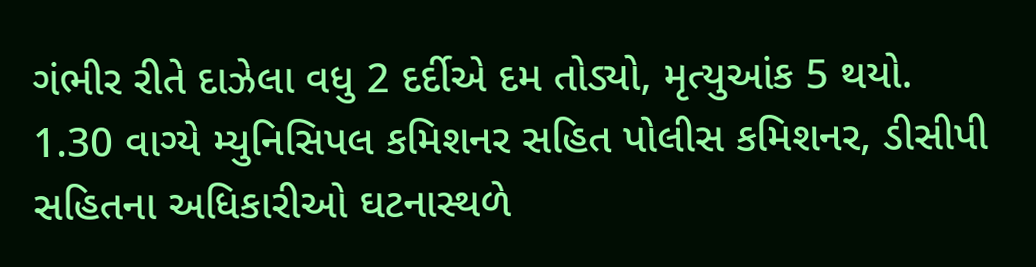ગંભીર રીતે દાઝેલા વધુ 2 દર્દીએ દમ તોડ્યો, મૃત્યુઆંક 5 થયો.
1.30 વાગ્યે મ્યુનિસિપલ કમિશનર સહિત પોલીસ કમિશનર, ડીસીપી સહિતના અધિકારીઓ ઘટનાસ્થળે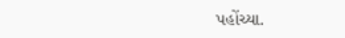પહોંચ્યા.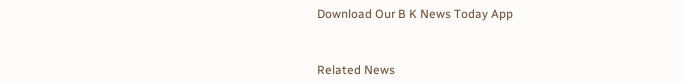Download Our B K News Today App



Related News